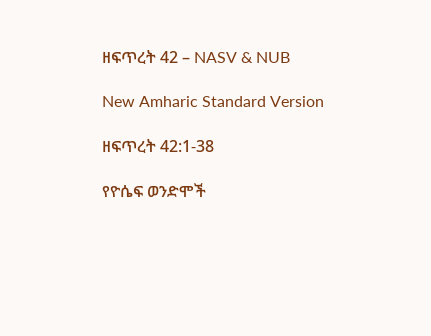ዘፍጥረት 42 – NASV & NUB

New Amharic Standard Version

ዘፍጥረት 42:1-38

የዮሴፍ ወንድሞች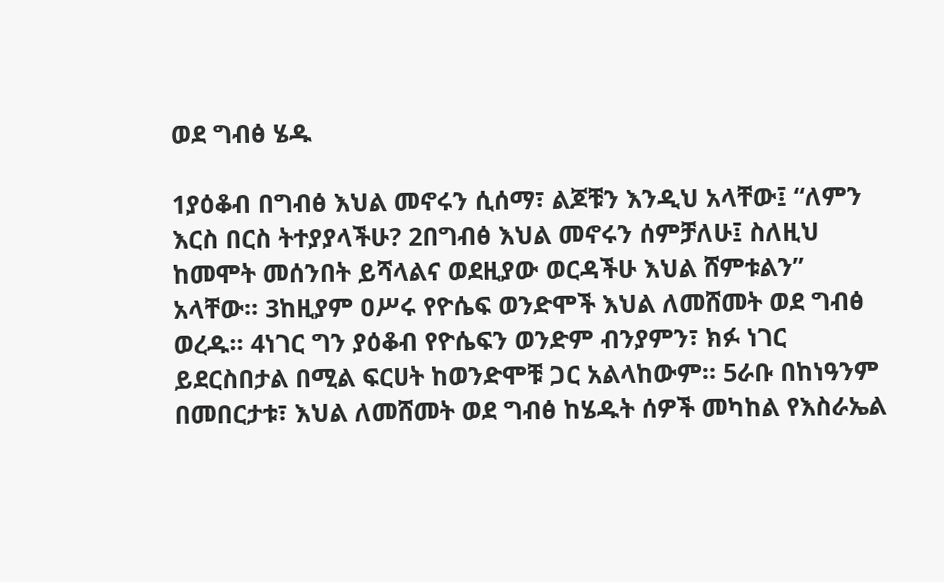ወደ ግብፅ ሄዱ

1ያዕቆብ በግብፅ እህል መኖሩን ሲሰማ፣ ልጆቹን እንዲህ አላቸው፤ “ለምን እርስ በርስ ትተያያላችሁ? 2በግብፅ እህል መኖሩን ሰምቻለሁ፤ ስለዚህ ከመሞት መሰንበት ይሻላልና ወደዚያው ወርዳችሁ እህል ሸምቱልን” አላቸው። 3ከዚያም ዐሥሩ የዮሴፍ ወንድሞች እህል ለመሸመት ወደ ግብፅ ወረዱ። 4ነገር ግን ያዕቆብ የዮሴፍን ወንድም ብንያምን፣ ክፉ ነገር ይደርስበታል በሚል ፍርሀት ከወንድሞቹ ጋር አልላከውም። 5ራቡ በከነዓንም በመበርታቱ፣ እህል ለመሸመት ወደ ግብፅ ከሄዱት ሰዎች መካከል የእስራኤል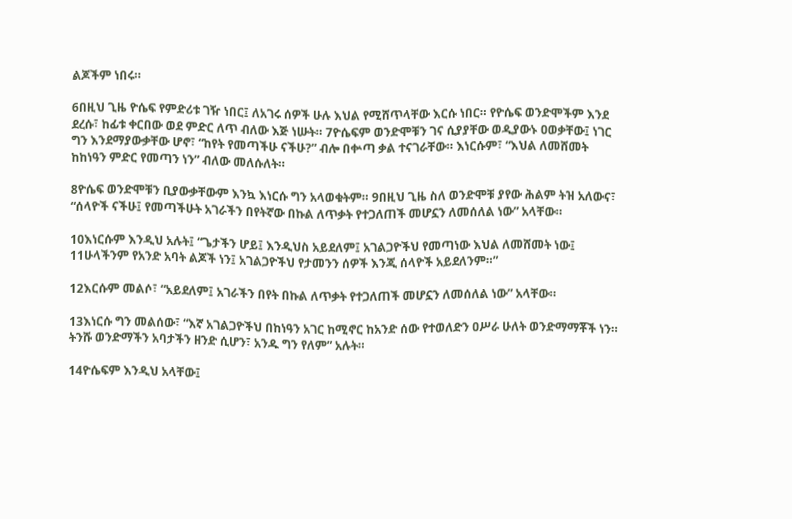ልጆችም ነበሩ።

6በዚህ ጊዜ ዮሴፍ የምድሪቱ ገዥ ነበር፤ ለአገሩ ሰዎች ሁሉ እህል የሚሸጥላቸው እርሱ ነበር። የዮሴፍ ወንድሞችም እንደ ደረሱ፣ ከፊቱ ቀርበው ወደ ምድር ለጥ ብለው እጅ ነሡት። 7ዮሴፍም ወንድሞቹን ገና ሲያያቸው ወዲያውኑ ዐወቃቸው፤ ነገር ግን እንደማያውቃቸው ሆኖ፣ “ከየት የመጣችሁ ናችሁ?” ብሎ በቍጣ ቃል ተናገራቸው። እነርሱም፣ “እህል ለመሸመት ከከነዓን ምድር የመጣን ነን” ብለው መለሱለት።

8ዮሴፍ ወንድሞቹን ቢያውቃቸውም እንኳ እነርሱ ግን አላወቁትም። 9በዚህ ጊዜ ስለ ወንድሞቹ ያየው ሕልም ትዝ አለውና፣ “ሰላዮች ናችሁ፤ የመጣችሁት አገራችን በየትኛው በኩል ለጥቃት የተጋለጠች መሆኗን ለመሰለል ነው” አላቸው።

10እነርሱም እንዲህ አሉት፤ “ጌታችን ሆይ፤ እንዲህስ አይደለም፤ አገልጋዮችህ የመጣነው እህል ለመሸመት ነው፤ 11ሁላችንም የአንድ አባት ልጆች ነን፤ አገልጋዮችህ የታመንን ሰዎች እንጂ ሰላዮች አይደለንም።”

12እርሱም መልሶ፣ “አይደለም፤ አገራችን በየት በኩል ለጥቃት የተጋለጠች መሆኗን ለመሰለል ነው” አላቸው።

13እነርሱ ግን መልሰው፣ “እኛ አገልጋዮችህ በከነዓን አገር ከሚኖር ከአንድ ሰው የተወለድን ዐሥራ ሁለት ወንድማማቾች ነን። ትንሹ ወንድማችን አባታችን ዘንድ ሲሆን፣ አንዱ ግን የለም” አሉት።

14ዮሴፍም እንዲህ አላቸው፤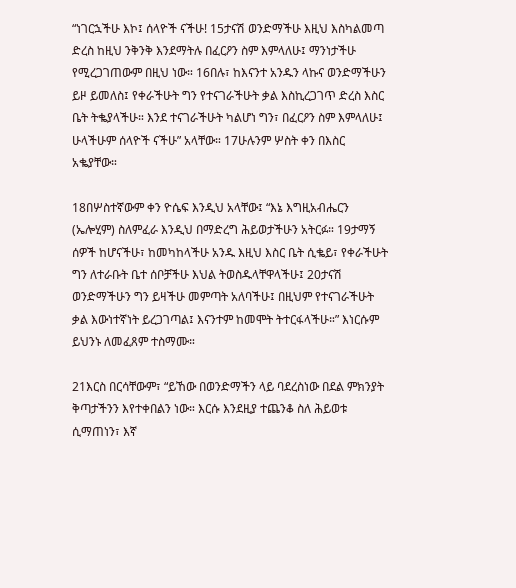“ነገርኋችሁ እኮ፤ ሰላዮች ናችሁ! 15ታናሽ ወንድማችሁ እዚህ እስካልመጣ ድረስ ከዚህ ንቅንቅ እንደማትሉ በፈርዖን ስም እምላለሁ፤ ማንነታችሁ የሚረጋገጠውም በዚህ ነው። 16በሉ፣ ከእናንተ አንዱን ላኩና ወንድማችሁን ይዞ ይመለስ፤ የቀራችሁት ግን የተናገራችሁት ቃል እስኪረጋገጥ ድረስ እስር ቤት ትቈያላችሁ። እንደ ተናገራችሁት ካልሆነ ግን፣ በፈርዖን ስም እምላለሁ፤ ሁላችሁም ሰላዮች ናችሁ” አላቸው። 17ሁሉንም ሦስት ቀን በእስር አቈያቸው።

18በሦስተኛውም ቀን ዮሴፍ እንዲህ አላቸው፤ “እኔ እግዚአብሔርን (ኤሎሂም) ስለምፈራ እንዲህ በማድረግ ሕይወታችሁን አትርፉ። 19ታማኝ ሰዎች ከሆናችሁ፣ ከመካከላችሁ አንዱ እዚህ እስር ቤት ሲቈይ፣ የቀራችሁት ግን ለተራቡት ቤተ ሰቦቻችሁ እህል ትወስዱላቸዋላችሁ፤ 20ታናሽ ወንድማችሁን ግን ይዛችሁ መምጣት አለባችሁ፤ በዚህም የተናገራችሁት ቃል እውነተኛነት ይረጋገጣል፤ እናንተም ከመሞት ትተርፋላችሁ።” እነርሱም ይህንኑ ለመፈጸም ተስማሙ።

21እርስ በርሳቸውም፣ “ይኸው በወንድማችን ላይ ባደረስነው በደል ምክንያት ቅጣታችንን እየተቀበልን ነው። እርሱ እንደዚያ ተጨንቆ ስለ ሕይወቱ ሲማጠነን፣ እኛ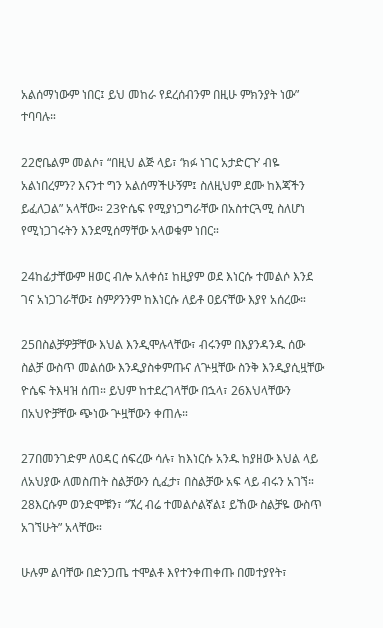አልሰማነውም ነበር፤ ይህ መከራ የደረሰብንም በዚሁ ምክንያት ነው” ተባባሉ።

22ሮቤልም መልሶ፣ “በዚህ ልጅ ላይ፣ ‘ክፉ ነገር አታድርጉ’ ብዬ አልነበረምን? እናንተ ግን አልሰማችሁኝም፤ ስለዚህም ደሙ ከእጃችን ይፈለጋል” አላቸው። 23ዮሴፍ የሚያነጋግራቸው በአስተርጓሚ ስለሆነ የሚነጋገሩትን እንደሚሰማቸው አላወቁም ነበር።

24ከፊታቸውም ዘወር ብሎ አለቀሰ፤ ከዚያም ወደ እነርሱ ተመልሶ እንደ ገና አነጋገራቸው፤ ስምዖንንም ከእነርሱ ለይቶ ዐይናቸው እያየ አሰረው።

25በስልቻዎቻቸው እህል እንዲሞሉላቸው፣ ብሩንም በእያንዳንዱ ሰው ስልቻ ውስጥ መልሰው እንዲያስቀምጡና ለጕዟቸው ስንቅ እንዲያሲዟቸው ዮሴፍ ትእዛዝ ሰጠ። ይህም ከተደረገላቸው በኋላ፣ 26እህላቸውን በአህዮቻቸው ጭነው ጕዟቸውን ቀጠሉ።

27በመንገድም ለዐዳር ሰፍረው ሳሉ፣ ከእነርሱ አንዱ ከያዘው እህል ላይ ለአህያው ለመስጠት ስልቻውን ሲፈታ፣ በስልቻው አፍ ላይ ብሩን አገኘ። 28እርሱም ወንድሞቹን፣ “ኧረ ብሬ ተመልሶልኛል፤ ይኸው ስልቻዬ ውስጥ አገኘሁት” አላቸው።

ሁሉም ልባቸው በድንጋጤ ተሞልቶ እየተንቀጠቀጡ በመተያየት፣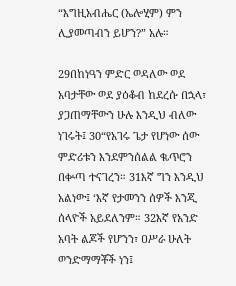“እግዚአብሔር (ኤሎሂም) ምን ሊያመጣብን ይሆን?” አሉ።

29በከነዓን ምድር ወዳለው ወደ አባታቸው ወደ ያዕቆብ ከደረሱ በኋላ፣ ያጋጠማቸውን ሁሉ እንዲህ ብለው ነገሩት፤ 30“የአገሩ ጌታ የሆነው ሰው ምድሪቱን እንደምንሰልል ቈጥሮን በቍጣ ተናገረን። 31እኛ ግን እንዲህ አልነው፤ ‘እኛ የታመንን ሰዎች እንጂ ሰላዮች አይደለንም። 32እኛ የአንድ አባት ልጆች የሆንን፣ ዐሥራ ሁለት ወንድማማቾች ነን፤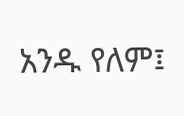አንዱ የለም፤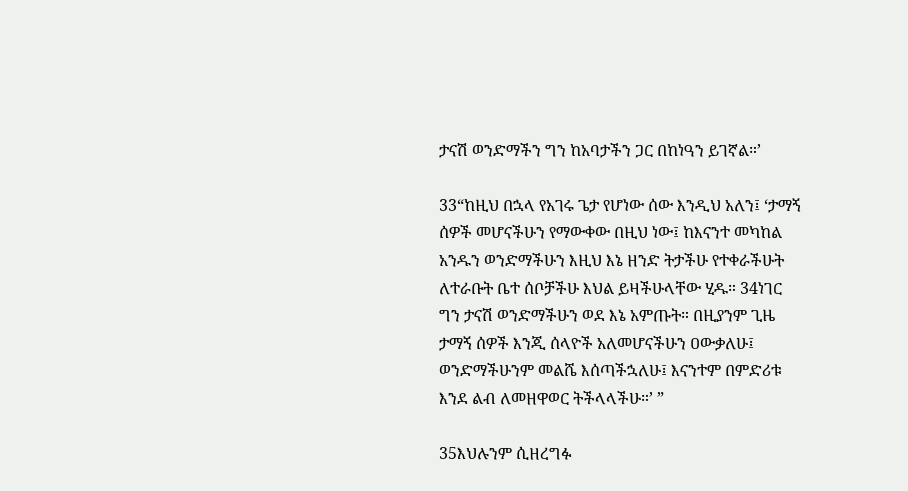ታናሽ ወንድማችን ግን ከአባታችን ጋር በከነዓን ይገኛል።’

33“ከዚህ በኋላ የአገሩ ጌታ የሆነው ሰው እንዲህ አለን፤ ‘ታማኝ ሰዎች መሆናችሁን የማውቀው በዚህ ነው፤ ከእናንተ መካከል አንዱን ወንድማችሁን እዚህ እኔ ዘንድ ትታችሁ የተቀራችሁት ለተራቡት ቤተ ሰቦቻችሁ እህል ይዛችሁላቸው ሂዱ። 34ነገር ግን ታናሽ ወንድማችሁን ወደ እኔ አምጡት። በዚያንም ጊዜ ታማኝ ሰዎች እንጂ ሰላዮች አለመሆናችሁን ዐውቃለሁ፤ ወንድማችሁንም መልሼ እሰጣችኋለሁ፤ እናንተም በምድሪቱ እንደ ልብ ለመዘዋወር ትችላላችሁ።’ ”

35እህሉንም ሲዘረግፉ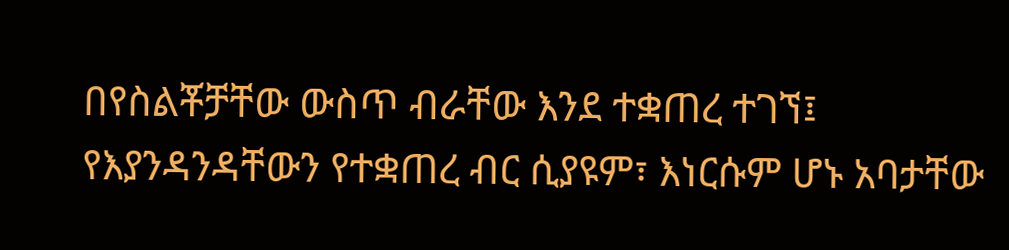በየስልቾቻቸው ውስጥ ብራቸው እንደ ተቋጠረ ተገኘ፤ የእያንዳንዳቸውን የተቋጠረ ብር ሲያዩም፣ እነርሱም ሆኑ አባታቸው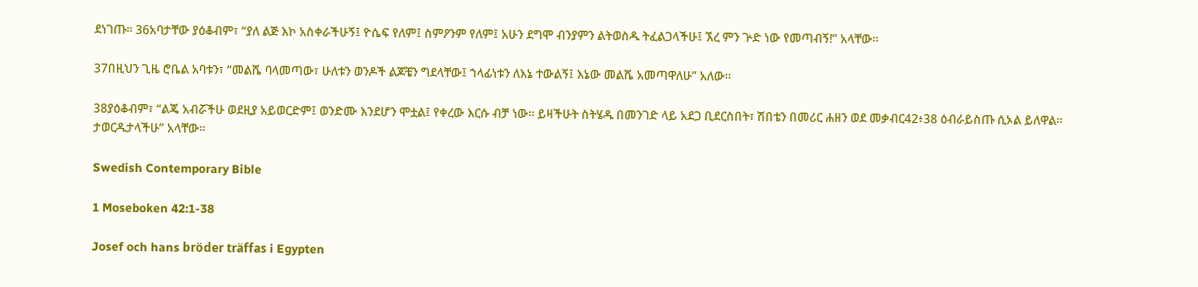ደነገጡ። 36አባታቸው ያዕቆብም፣ “ያለ ልጅ እኮ አስቀራችሁኝ፤ ዮሴፍ የለም፤ ስምዖንም የለም፤ አሁን ደግሞ ብንያምን ልትወስዱ ትፈልጋላችሁ፤ ኧረ ምን ጕድ ነው የመጣብኝ!” አላቸው።

37በዚህን ጊዜ ሮቤል አባቱን፣ “መልሼ ባላመጣው፣ ሁለቱን ወንዶች ልጆቼን ግደላቸው፤ ኀላፊነቱን ለእኔ ተውልኝ፤ እኔው መልሼ አመጣዋለሁ” አለው።

38ያዕቆብም፣ “ልጄ አብሯችሁ ወደዚያ አይወርድም፤ ወንድሙ እንደሆን ሞቷል፤ የቀረው እርሱ ብቻ ነው። ይዛችሁት ስትሄዱ በመንገድ ላይ አደጋ ቢደርስበት፣ ሽበቴን በመሪር ሐዘን ወደ መቃብር42፥38 ዕብራይስጡ ሲኦል ይለዋል። ታወርዱታላችሁ” አላቸው።

Swedish Contemporary Bible

1 Moseboken 42:1-38

Josef och hans bröder träffas i Egypten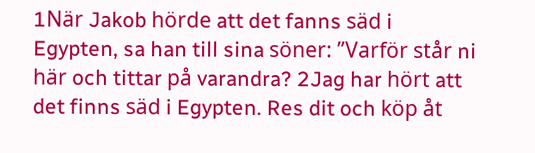1När Jakob hörde att det fanns säd i Egypten, sa han till sina söner: ”Varför står ni här och tittar på varandra? 2Jag har hört att det finns säd i Egypten. Res dit och köp åt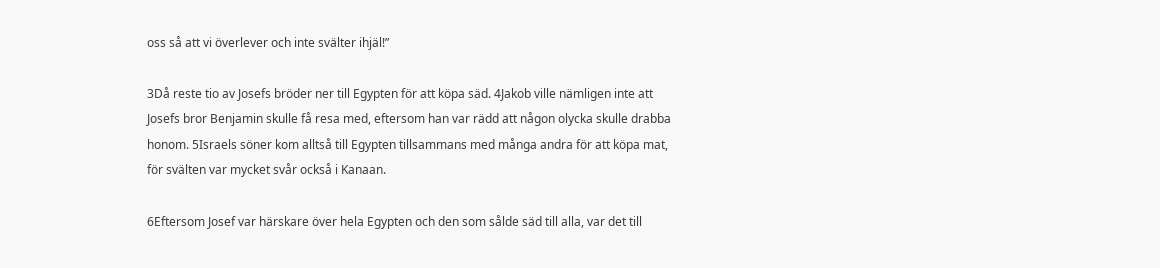oss så att vi överlever och inte svälter ihjäl!”

3Då reste tio av Josefs bröder ner till Egypten för att köpa säd. 4Jakob ville nämligen inte att Josefs bror Benjamin skulle få resa med, eftersom han var rädd att någon olycka skulle drabba honom. 5Israels söner kom alltså till Egypten tillsammans med många andra för att köpa mat, för svälten var mycket svår också i Kanaan.

6Eftersom Josef var härskare över hela Egypten och den som sålde säd till alla, var det till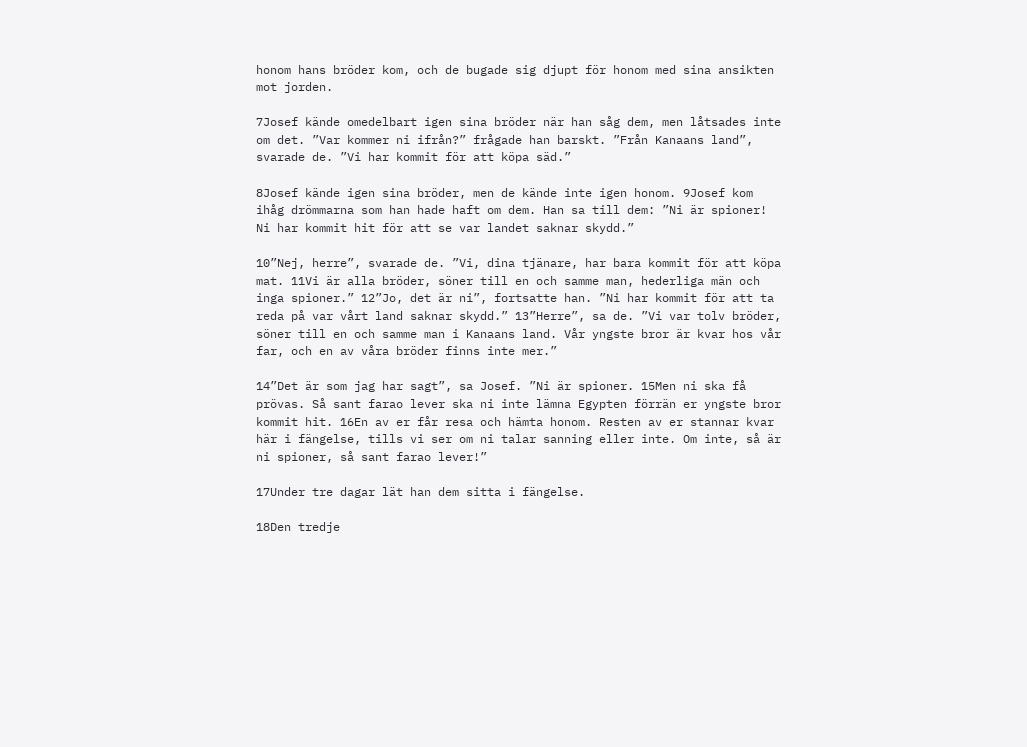honom hans bröder kom, och de bugade sig djupt för honom med sina ansikten mot jorden.

7Josef kände omedelbart igen sina bröder när han såg dem, men låtsades inte om det. ”Var kommer ni ifrån?” frågade han barskt. ”Från Kanaans land”, svarade de. ”Vi har kommit för att köpa säd.”

8Josef kände igen sina bröder, men de kände inte igen honom. 9Josef kom ihåg drömmarna som han hade haft om dem. Han sa till dem: ”Ni är spioner! Ni har kommit hit för att se var landet saknar skydd.”

10”Nej, herre”, svarade de. ”Vi, dina tjänare, har bara kommit för att köpa mat. 11Vi är alla bröder, söner till en och samme man, hederliga män och inga spioner.” 12”Jo, det är ni”, fortsatte han. ”Ni har kommit för att ta reda på var vårt land saknar skydd.” 13”Herre”, sa de. ”Vi var tolv bröder, söner till en och samme man i Kanaans land. Vår yngste bror är kvar hos vår far, och en av våra bröder finns inte mer.”

14”Det är som jag har sagt”, sa Josef. ”Ni är spioner. 15Men ni ska få prövas. Så sant farao lever ska ni inte lämna Egypten förrän er yngste bror kommit hit. 16En av er får resa och hämta honom. Resten av er stannar kvar här i fängelse, tills vi ser om ni talar sanning eller inte. Om inte, så är ni spioner, så sant farao lever!”

17Under tre dagar lät han dem sitta i fängelse.

18Den tredje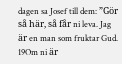dagen sa Josef till dem: ”Gör så här, så får ni leva. Jag är en man som fruktar Gud. 19Om ni är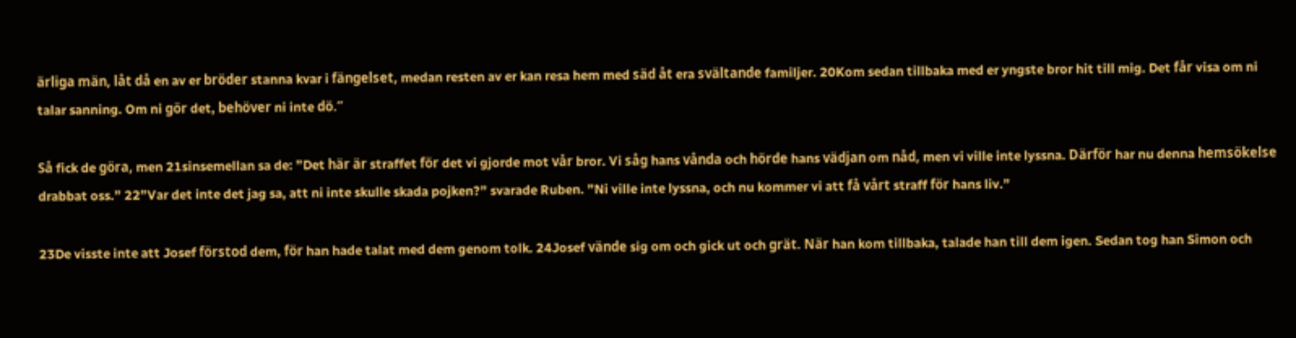ärliga män, låt då en av er bröder stanna kvar i fängelset, medan resten av er kan resa hem med säd åt era svältande familjer. 20Kom sedan tillbaka med er yngste bror hit till mig. Det får visa om ni talar sanning. Om ni gör det, behöver ni inte dö.”

Så fick de göra, men 21sinsemellan sa de: ”Det här är straffet för det vi gjorde mot vår bror. Vi såg hans vånda och hörde hans vädjan om nåd, men vi ville inte lyssna. Därför har nu denna hemsökelse drabbat oss.” 22”Var det inte det jag sa, att ni inte skulle skada pojken?” svarade Ruben. ”Ni ville inte lyssna, och nu kommer vi att få vårt straff för hans liv.”

23De visste inte att Josef förstod dem, för han hade talat med dem genom tolk. 24Josef vände sig om och gick ut och grät. När han kom tillbaka, talade han till dem igen. Sedan tog han Simon och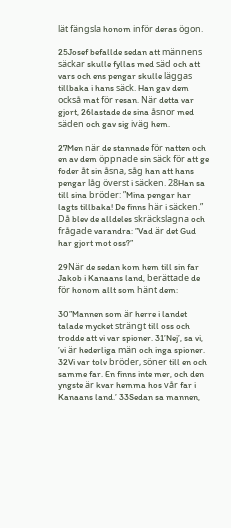lät fängsla honom inför deras ögon.

25Josef befallde sedan att männens säckar skulle fyllas med säd och att vars och ens pengar skulle läggas tillbaka i hans säck. Han gav dem också mat för resan. När detta var gjort, 26lastade de sina åsnor med säden och gav sig iväg hem.

27Men när de stannade för natten och en av dem öppnade sin säck för att ge foder åt sin åsna, såg han att hans pengar låg överst i säcken. 28Han sa till sina bröder: ”Mina pengar har lagts tillbaka! De finns här i säcken.” Då blev de alldeles skräckslagna och frågade varandra: ”Vad är det Gud har gjort mot oss?”

29När de sedan kom hem till sin far Jakob i Kanaans land, berättade de för honom allt som hänt dem:

30”Mannen som är herre i landet talade mycket strängt till oss och trodde att vi var spioner. 31’Nej’, sa vi, ’vi är hederliga män och inga spioner. 32Vi var tolv bröder, söner till en och samme far. En finns inte mer, och den yngste är kvar hemma hos vår far i Kanaans land.’ 33Sedan sa mannen,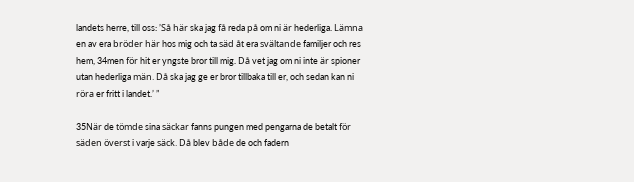landets herre, till oss: ’Så här ska jag få reda på om ni är hederliga. Lämna en av era bröder här hos mig och ta säd åt era svältande familjer och res hem, 34men för hit er yngste bror till mig. Då vet jag om ni inte är spioner utan hederliga män. Då ska jag ge er bror tillbaka till er, och sedan kan ni röra er fritt i landet.’ ”

35När de tömde sina säckar fanns pungen med pengarna de betalt för säden överst i varje säck. Då blev både de och fadern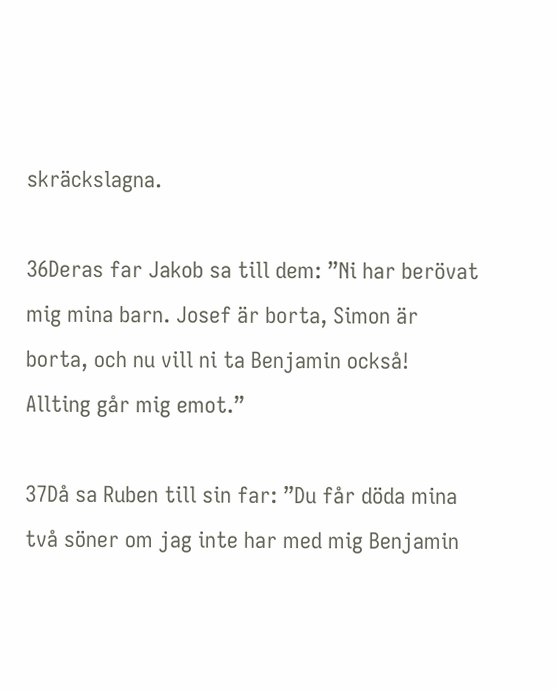skräckslagna.

36Deras far Jakob sa till dem: ”Ni har berövat mig mina barn. Josef är borta, Simon är borta, och nu vill ni ta Benjamin också! Allting går mig emot.”

37Då sa Ruben till sin far: ”Du får döda mina två söner om jag inte har med mig Benjamin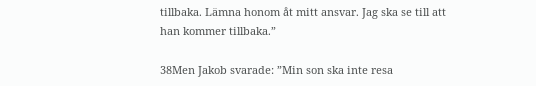tillbaka. Lämna honom åt mitt ansvar. Jag ska se till att han kommer tillbaka.”

38Men Jakob svarade: ”Min son ska inte resa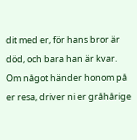dit med er, för hans bror är död, och bara han är kvar. Om något händer honom på er resa, driver ni er gråhårige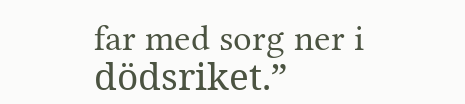far med sorg ner i dödsriket.”